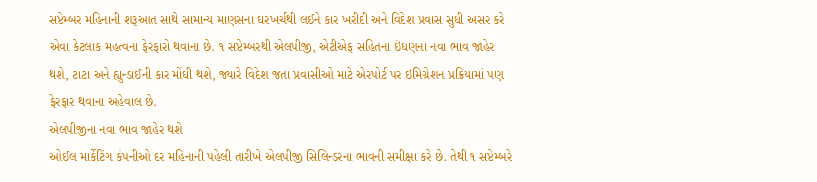સપ્ટેમ્બર મહિનાની શરૂઆત સાથે સામાન્ય માણસના ઘરખર્ચથી લઈને કાર ખરીદી અને વિદેશ પ્રવાસ સુધી અસર કરે એવા કેટલાક મહત્વના ફેરફારો થવાના છે. ૧ સપ્ટેમ્બરથી એલપીજી, એટીએફ સહિતના ઇંધણના નવા ભાવ જાહેર થશે, ટાટા અને હ્યુન્ડાઈની કાર મોંઘી થશે, જ્યારે વિદેશ જતા પ્રવાસીઓ માટે એરપોર્ટ પર ઇમિગ્રેશન પ્રક્રિયામાં પણ ફેરફાર થવાના અહેવાલ છે.
એલપીજીના નવા ભાવ જાહેર થશે
ઓઈલ માર્કેટિંગ કંપનીઓ દર મહિનાની પહેલી તારીખે એલપીજી સિલિન્ડરના ભાવની સમીક્ષા કરે છે. તેથી ૧ સપ્ટેમ્બરે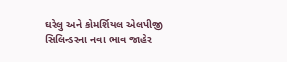ઘરેલુ અને કોમર્શિયલ એલપીજી સિલિન્ડરના નવા ભાવ જાહેર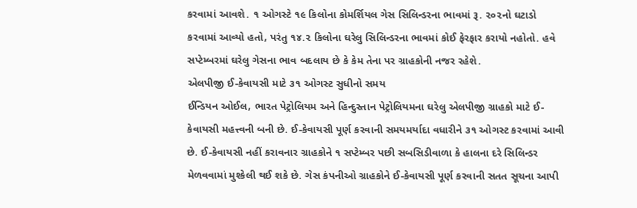કરવામાં આવશે. ૧ ઓગસ્ટે ૧૯ કિલોના કોમર્શિયલ ગેસ સિલિન્ડરના ભાવમાં રૂ. ૨૦૨નો ઘટાડો કરવામાં આવ્યો હતો, પરંતુ ૧૪.૨ કિલોના ઘરેલુ સિલિન્ડરના ભાવમાં કોઈ ફેરફાર કરાયો નહોતો. હવે સપ્ટેમ્બરમાં ઘરેલુ ગેસના ભાવ બદલાય છે કે કેમ તેના પર ગ્રાહકોની નજર રહેશે.
એલપીજી ઈ-કેવાયસી માટે ૩૧ ઓગસ્ટ સુધીનો સમય
ઈન્ડિયન ઓઈલ, ભારત પેટ્રોલિયમ અને હિન્દુસ્તાન પેટ્રોલિયમના ઘરેલુ એલપીજી ગ્રાહકો માટે ઈ-કેવાયસી મહત્ત્વની બની છે. ઈ-કેવાયસી પૂર્ણ કરવાની સમયમર્યાદા વધારીને ૩૧ ઓગસ્ટ કરવામાં આવી છે. ઈ-કેવાયસી નહીં કરાવનાર ગ્રાહકોને ૧ સપ્ટેમ્બર પછી સબસિડીવાળા કે હાલના દરે સિલિન્ડર મેળવવામાં મુશ્કેલી થઈ શકે છે. ગેસ કંપનીઓ ગ્રાહકોને ઈ-કેવાયસી પૂર્ણ કરવાની સતત સૂચના આપી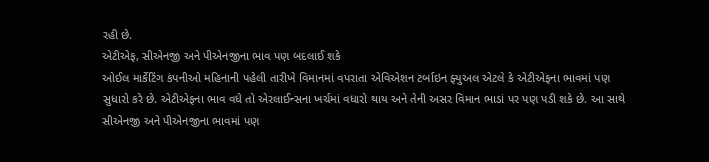રહી છે.
એટીએફ, સીએનજી અને પીએનજીના ભાવ પણ બદલાઈ શકે
ઓઈલ માર્કેટિંગ કંપનીઓ મહિનાની પહેલી તારીખે વિમાનમાં વપરાતા એવિએશન ટર્બાઇન ફ્યુઅલ એટલે કે એટીએફના ભાવમાં પણ સુધારો કરે છે. એટીએફના ભાવ વધે તો એરલાઈન્સના ખર્ચમાં વધારો થાય અને તેની અસર વિમાન ભાડાં પર પણ પડી શકે છે. આ સાથે સીએનજી અને પીએનજીના ભાવમાં પણ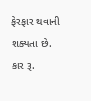ફેરફાર થવાની શક્યતા છે.
કાર રૂ.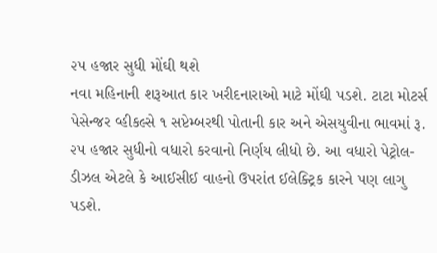૨૫ હજાર સુધી મોંઘી થશે
નવા મહિનાની શરૂઆત કાર ખરીદનારાઓ માટે મોંઘી પડશે. ટાટા મોટર્સ પેસેન્જર વ્હીકલ્સે ૧ સપ્ટેમ્બરથી પોતાની કાર અને એસયુવીના ભાવમાં રૂ. ૨૫ હજાર સુધીનો વધારો કરવાનો નિર્ણય લીધો છે. આ વધારો પેટ્રોલ-ડીઝલ એટલે કે આઈસીઈ વાહનો ઉપરાંત ઈલેક્ટ્રિક કારને પણ લાગુ પડશે.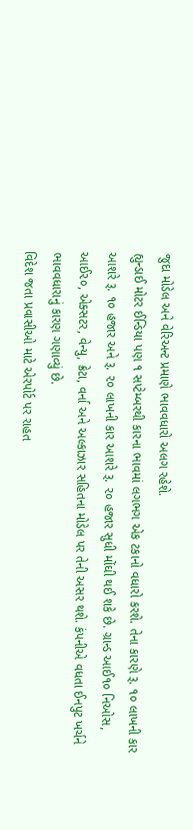જુદા મોડેલ અને વેરિઅન્ટ પ્રમાણે ભાવવધારો અલગ રહેશે.
હ્યુન્ડાઈ મોટર ઈન્ડિયા પણ ૧ સપ્ટેમ્બરથી કારના ભાવમાં લગભગ એક ટકાનો વધારો કરશે. તેના કારણે રૂ. ૧૦ લાખની કાર આશરે રૂ. ૧૦ હજાર અને રૂ. ૨૦ લાખની કાર આશરે રૂ. ૨૦ હજાર સુધી મોંઘી થઈ શકે છે. ગ્રાન્ડ આઈ૧૦ નિઓસ, આઈ૨૦, એક્સટર, વેન્યુ, ક્રેટા, વર્ના અને અલ્કાઝાર સહિતના મોડેલ પર તેની અસર થશે. કંપનીએ વધતા ઈનપુટ ખર્ચને ભાવવધારાનું કારણ ગણાવ્યું છે.
વિદેશ જતા પ્રવાસીઓ માટે એરપોર્ટ પર રાહત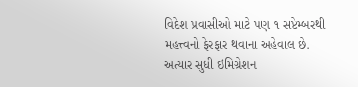વિદેશ પ્રવાસીઓ માટે પણ ૧ સપ્ટેમ્બરથી મહત્ત્વનો ફેરફાર થવાના અહેવાલ છે. અત્યાર સુધી ઇમિગ્રેશન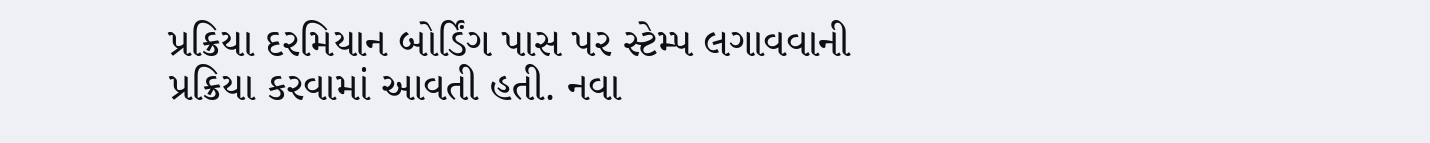પ્રક્રિયા દરમિયાન બોર્ડિંગ પાસ પર સ્ટેમ્પ લગાવવાની પ્રક્રિયા કરવામાં આવતી હતી. નવા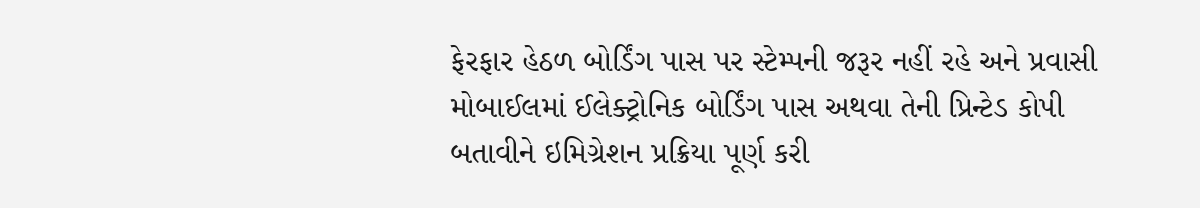ફેરફાર હેઠળ બોર્ડિંગ પાસ પર સ્ટેમ્પની જરૂર નહીં રહે અને પ્રવાસી મોબાઈલમાં ઈલેક્ટ્રોનિક બોર્ડિંગ પાસ અથવા તેની પ્રિન્ટેડ કોપી બતાવીને ઇમિગ્રેશન પ્રક્રિયા પૂર્ણ કરી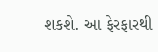શકશે. આ ફેરફારથી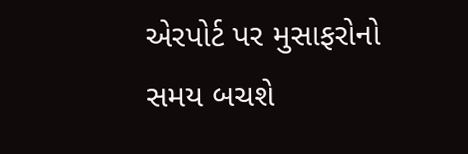એરપોર્ટ પર મુસાફરોનો સમય બચશે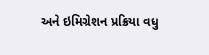અને ઇમિગ્રેશન પ્રક્રિયા વધુ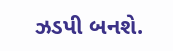ઝડપી બનશે.